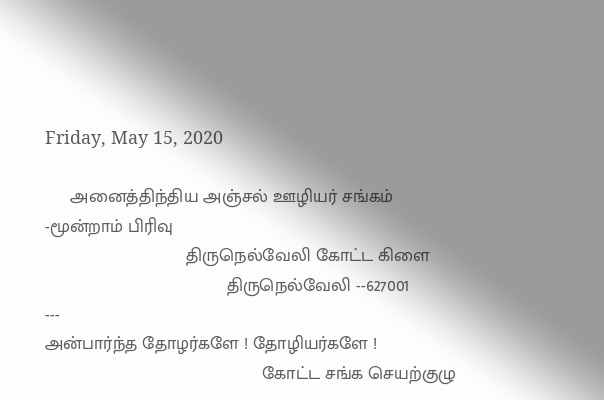Friday, May 15, 2020

     அனைத்திந்திய அஞ்சல் ஊழியர் சங்கம் -மூன்றாம் பிரிவு
                            திருநெல்வேலி கோட்ட கிளை
                                    திருநெல்வேலி --627001
---
அன்பார்ந்த தோழர்களே ! தோழியர்களே !
                                           கோட்ட சங்க செயற்குழு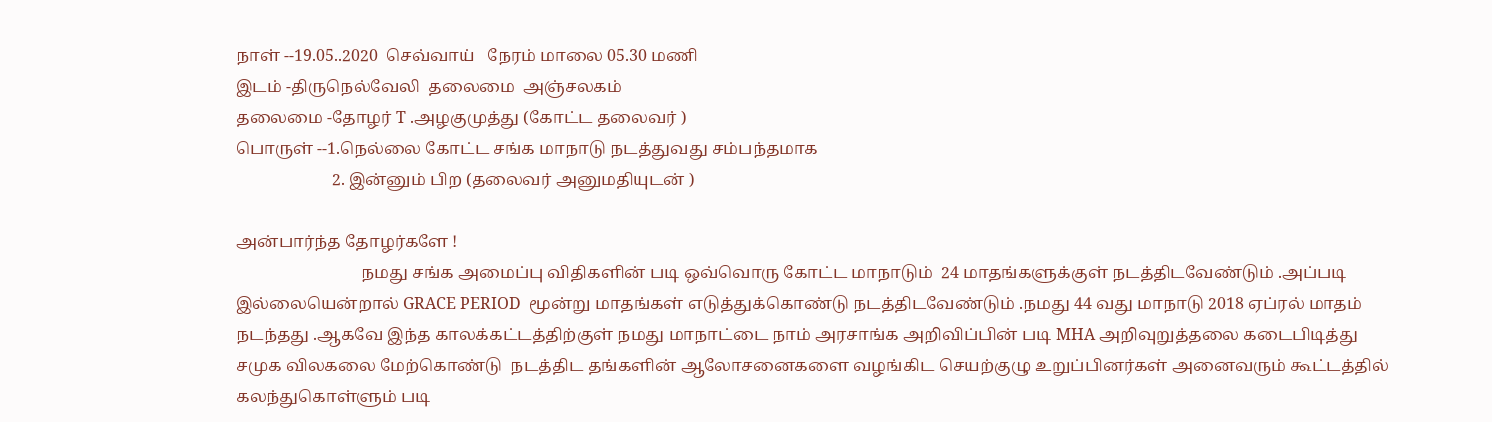நாள் --19.05..2020  செவ்வாய்   நேரம் மாலை 05.30 மணி
இடம் -திருநெல்வேலி  தலைமை  அஞ்சலகம்
தலைமை -தோழர் T .அழகுமுத்து (கோட்ட தலைவர் )
பொருள் --1.நெல்லை கோட்ட சங்க மாநாடு நடத்துவது சம்பந்தமாக
                       2. இன்னும் பிற (தலைவர் அனுமதியுடன் )

அன்பார்ந்த தோழர்களே !
                              நமது சங்க அமைப்பு விதிகளின் படி ஒவ்வொரு கோட்ட மாநாடும்  24 மாதங்களுக்குள் நடத்திடவேண்டும் .அப்படி இல்லையென்றால் GRACE PERIOD  மூன்று மாதங்கள் எடுத்துக்கொண்டு நடத்திடவேண்டும் .நமது 44 வது மாநாடு 2018 ஏப்ரல் மாதம் நடந்தது .ஆகவே இந்த காலக்கட்டத்திற்குள் நமது மாநாட்டை நாம் அரசாங்க அறிவிப்பின் படி MHA அறிவுறுத்தலை கடைபிடித்து சமுக விலகலை மேற்கொண்டு  நடத்திட தங்களின் ஆலோசனைகளை வழங்கிட செயற்குழு உறுப்பினர்கள் அனைவரும் கூட்டத்தில் கலந்துகொள்ளும் படி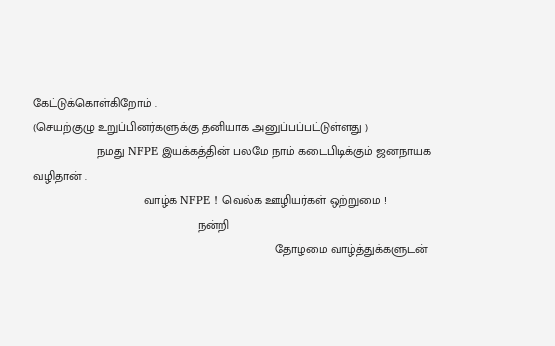கேட்டுக்கொள்கிறோம் .
(செயற்குழு உறுப்பினர்களுக்கு தனியாக அனுப்பப்பட்டுள்ளது )
                   நமது NFPE இயக்கத்தின் பலமே நாம் கடைபிடிக்கும் ஜனநாயக வழிதான் .
                                 வாழ்க NFPE ! வெல்க ஊழியர்கள் ஒற்றுமை !
                                                 நன்றி
                                                                        தோழமை வாழ்த்துக்களுடன்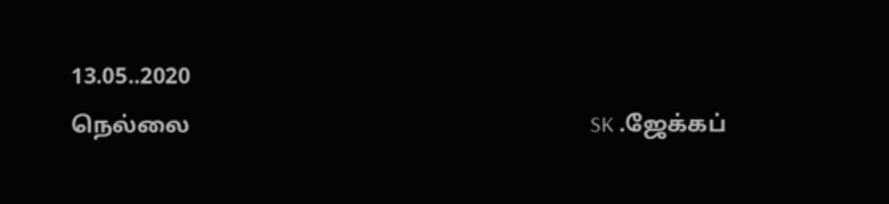13.05..2020
நெல்லை                                                                      SK .ஜேக்கப்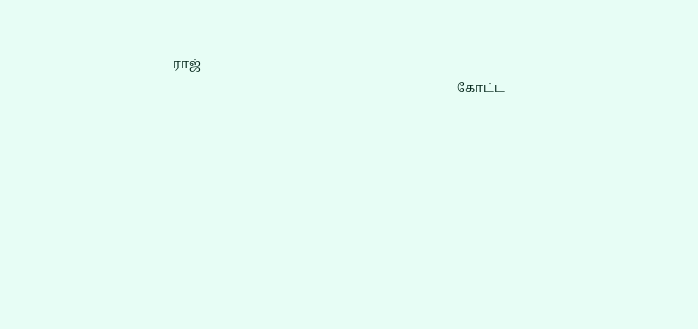ராஜ்
                                                                                           கோட்ட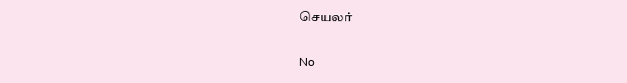செயலர்

No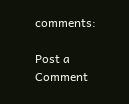comments:

Post a Comment